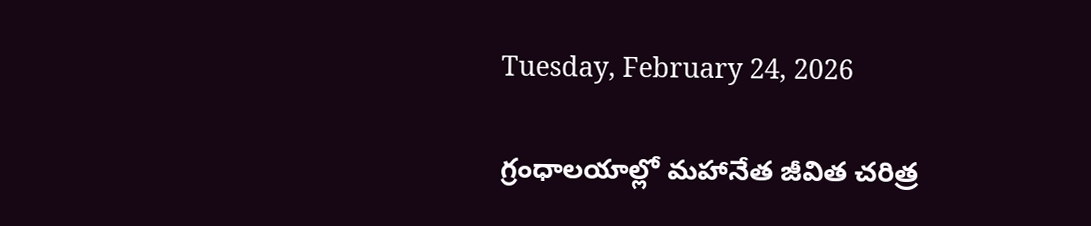Tuesday, February 24, 2026

గ్రంధాలయాల్లో మహానేత జీవిత చరిత్ర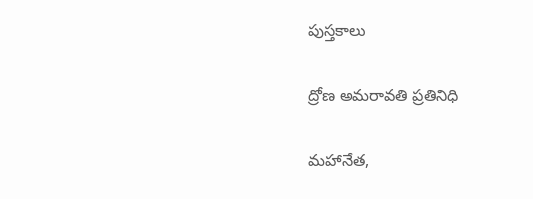పుస్తకాలు

ద్రోణ అమరావతి ప్రతినిధి

మహానేత,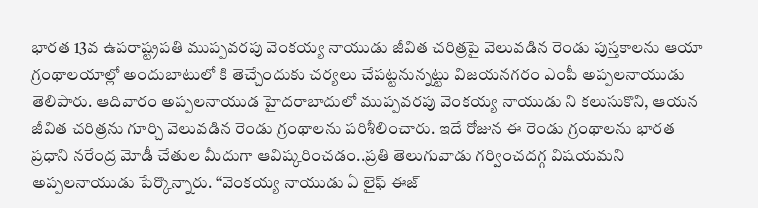భారత 13వ ఉపరాష్ట్రపతి ముప్పవరపు వెంకయ్య నాయుడు జీవిత చరిత్రపై వెలువడిన రెండు పుస్తకాలను ఆయా గ్రంథాలయాల్లో అందుబాటులో కి తెచ్చేందుకు చర్యలు చేపట్టనున్నట్టు విజయనగరం ఎంపీ అప్పలనాయుడు తెలిపారు. ఆదివారం అప్పలనాయుడ హైదరాబాదులో ముప్పవరపు వెంకయ్య నాయుడు ని కలుసుకొని, ఆయన జీవిత చరిత్రను గూర్చి వెలువడిన రెండు గ్రంథాలను పరిశీలించారు. ఇదే రోజున ఈ రెండు గ్రంథాలను భారత ప్రధాని నరేంద్ర మోడీ చేతుల మీదుగా ఆవిష్కరించడం..ప్రతి తెలుగువాడు గర్వించదగ్గ విషయమని అప్పలనాయుడు పేర్కొన్నారు. “వెంకయ్య నాయుడు ఏ లైఫ్ ఈజ్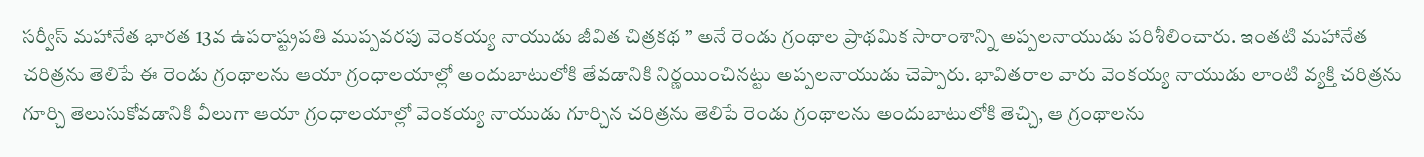సర్వీస్ మహానేత భారత 13వ ఉపరాష్ట్రపతి ముప్పవరపు వెంకయ్య నాయుడు జీవిత చిత్రకథ ” అనే రెండు గ్రంథాల ప్రాథమిక సారాంశాన్ని అప్పలనాయుడు పరిశీలించారు. ఇంతటి మహానేత చరిత్రను తెలిపే ఈ రెండు గ్రంథాలను ఆయా గ్రంధాలయాల్లో అందుబాటులోకి తేవడానికి నిర్ణయించినట్టు అప్పలనాయుడు చెప్పారు. భావితరాల వారు వెంకయ్య నాయుడు లాంటి వ్యక్తి చరిత్రను గూర్చి తెలుసుకోవడానికి వీలుగా ఆయా గ్రంధాలయాల్లో వెంకయ్య నాయుడు గూర్చిన చరిత్రను తెలిపే రెండు గ్రంథాలను అందుబాటులోకి తెచ్చి, ఆ గ్రంథాలను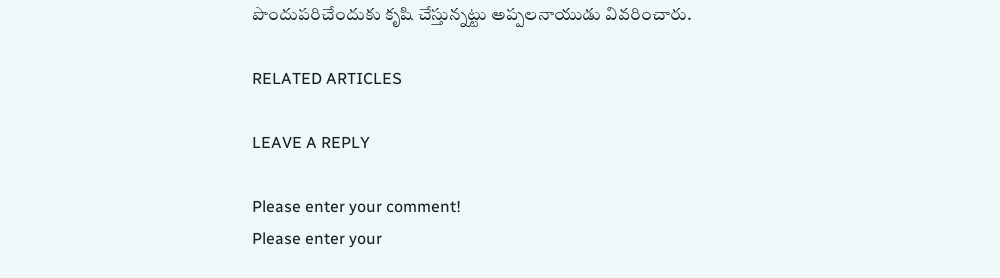పొందుపరిచేందుకు కృషి చేస్తున్నట్టు అప్పలనాయుడు వివరించారు.

RELATED ARTICLES

LEAVE A REPLY

Please enter your comment!
Please enter your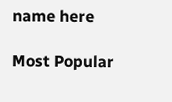name here

Most Popular